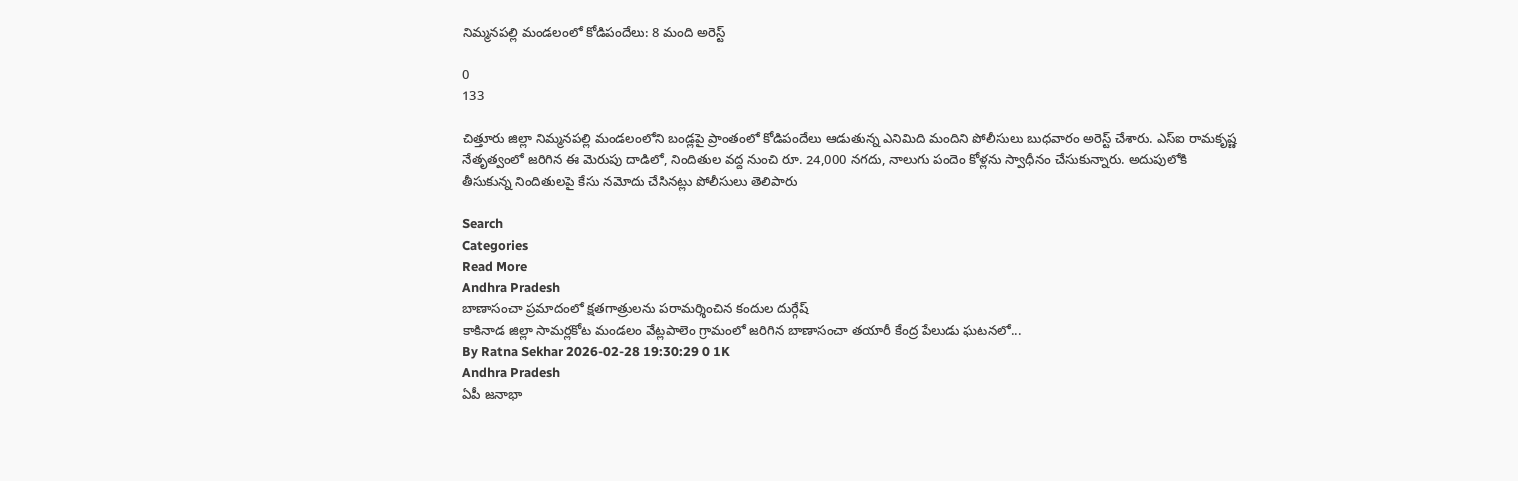నిమ్మనపల్లి మండలంలో కోడిపందేలు: 8 మంది అరెస్ట్

0
133

చిత్తూరు జిల్లా నిమ్మనపల్లి మండలంలోని బండ్లపై ప్రాంతంలో కోడిపందేలు ఆడుతున్న ఎనిమిది మందిని పోలీసులు బుధవారం అరెస్ట్ చేశారు. ఎస్ఐ రామకృష్ణ నేతృత్వంలో జరిగిన ఈ మెరుపు దాడిలో, నిందితుల వద్ద నుంచి రూ. 24,000 నగదు, నాలుగు పందెం కోళ్లను స్వాధీనం చేసుకున్నారు. అదుపులోకి తీసుకున్న నిందితులపై కేసు నమోదు చేసినట్లు పోలీసులు తెలిపారు

Search
Categories
Read More
Andhra Pradesh
బాణాసంచా ప్రమాదంలో క్షతగాత్రులను పరామర్శించిన కందుల దుర్గేష్
కాకినాడ జిల్లా సామర్లకోట మండలం వేట్లపాలెం గ్రామంలో జరిగిన బాణాసంచా తయారీ కేంద్ర పేలుడు ఘటనలో...
By Ratna Sekhar 2026-02-28 19:30:29 0 1K
Andhra Pradesh
ఏపీ జనాభా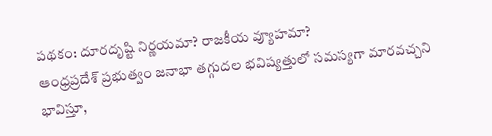పథకం: దూరదృష్టి నిర్ణయమా? రాజకీయ వ్యూహమా?
ఆంధ్రప్రదేశ్ ప్రభుత్వం జనాభా తగ్గుదల భవిష్యత్తులో సమస్యగా మారవచ్చని భావిస్తూ,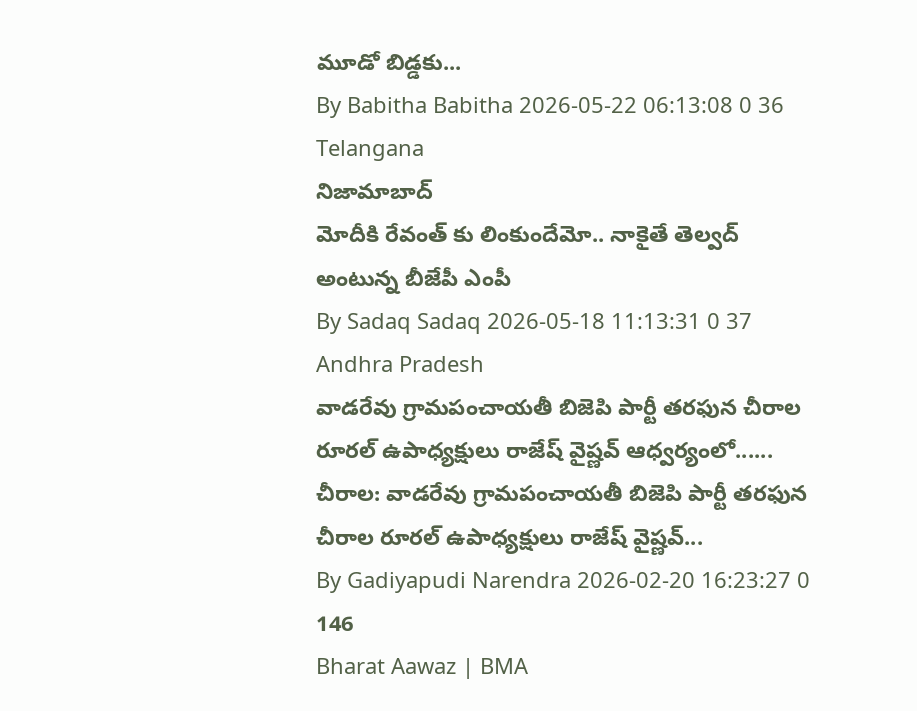మూడో బిడ్డకు...
By Babitha Babitha 2026-05-22 06:13:08 0 36
Telangana
నిజామాబాద్
మోదీకి రేవంత్ కు లింకుందేమో.. నాకైతే తెల్వద్ అంటున్న బీజేపీ ఎంపీ
By Sadaq Sadaq 2026-05-18 11:13:31 0 37
Andhra Pradesh
వాడరేవు గ్రామపంచాయతీ బిజెపి పార్టీ తరఫున చీరాల రూరల్ ఉపాధ్యక్షులు రాజేష్ వైష్ణవ్ ఆధ్వర్యంలో......
చీరాల: వాడరేవు గ్రామపంచాయతీ బిజెపి పార్టీ తరఫున చీరాల రూరల్ ఉపాధ్యక్షులు రాజేష్ వైష్ణవ్...
By Gadiyapudi Narendra 2026-02-20 16:23:27 0 146
Bharat Aawaz | BMA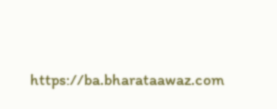https://ba.bharataawaz.com